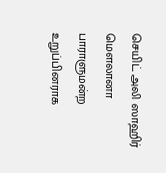செயிட் அலி ஸாஹிர் மௌலானா பாராளுமன்ற உறுப்பினராக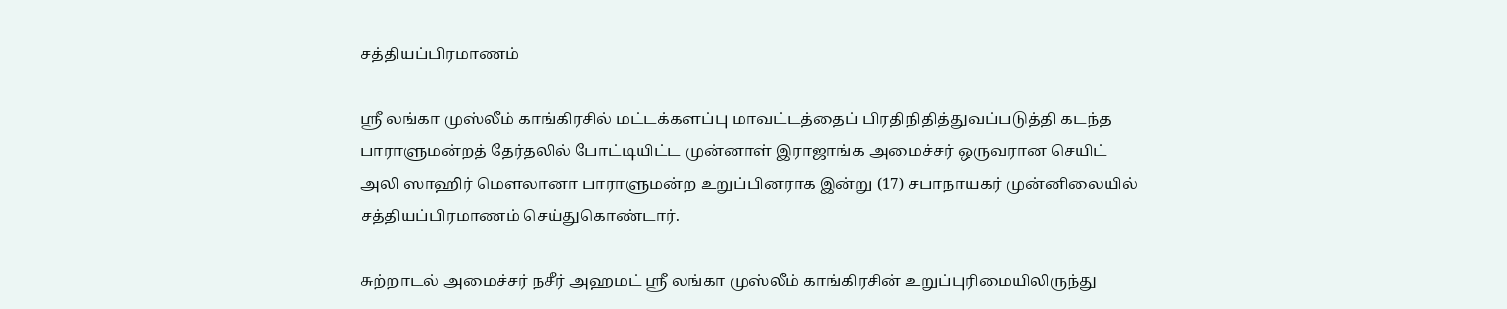சத்தியப்பிரமாணம்

ஸ்ரீ லங்கா முஸ்லீம் காங்கிரசில் மட்டக்களப்பு மாவட்டத்தைப் பிரதிநிதித்துவப்படுத்தி கடந்த பாராளுமன்றத் தேர்தலில் போட்டியிட்ட முன்னாள் இராஜாங்க அமைச்சர் ஒருவரான செயிட் அலி ஸாஹிர் மௌலானா பாராளுமன்ற உறுப்பினராக இன்று (17) சபாநாயகர் முன்னிலையில் சத்தியப்பிரமாணம் செய்துகொண்டார்.

சுற்றாடல் அமைச்சர் நசீர் அஹமட் ஸ்ரீ லங்கா முஸ்லீம் காங்கிரசின் உறுப்புரிமையிலிருந்து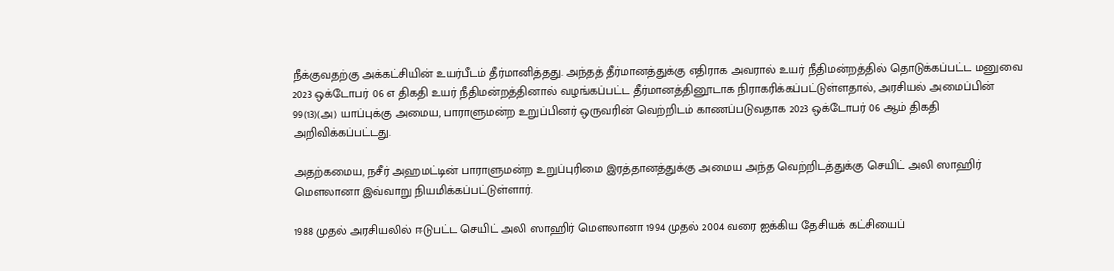நீக்குவதற்கு அக்கட்சியின் உயர்பீடம் தீர்மானித்தது. அந்தத் தீர்மானத்துக்கு எதிராக அவரால் உயர் நீதிமன்றத்தில் தொடுக்கப்பட்ட மனுவை 2023 ஒக்டோபர் 06 எ திகதி உயர் நீதிமன்றத்தினால் வழங்கப்பட்ட தீர்மானத்தினூடாக நிராகரிக்கப்பட்டுள்ளதால், அரசியல் அமைப்பின் 99(13)(அ) யாப்புக்கு அமைய, பாராளுமன்ற உறுப்பினர் ஒருவரின் வெற்றிடம் காணப்படுவதாக 2023 ஒக்டோபர் 06 ஆம் திகதி அறிவிக்கப்பட்டது.

அதற்கமைய, நசீர் அஹமட்டின் பாராளுமன்ற உறுப்புரிமை இரத்தானத்துக்கு அமைய அந்த வெற்றிடத்துக்கு செயிட் அலி ஸாஹிர் மௌலானா இவ்வாறு நியமிக்கப்பட்டுள்ளார்.

1988 முதல் அரசியலில் ஈடுபட்ட செயிட் அலி ஸாஹிர் மௌலானா 1994 முதல் 2004 வரை ஐக்கிய தேசியக் கட்சியைப்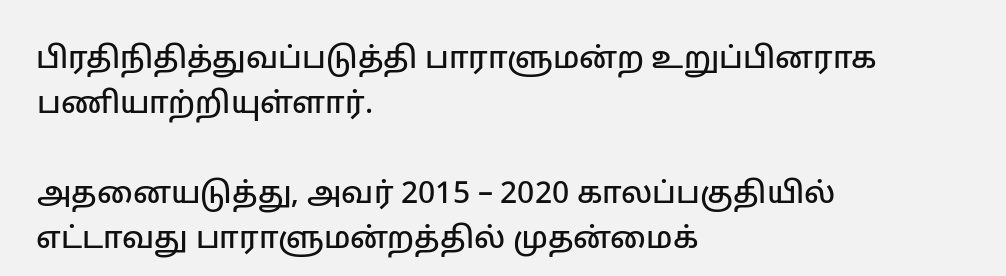பிரதிநிதித்துவப்படுத்தி பாராளுமன்ற உறுப்பினராக பணியாற்றியுள்ளார்.

அதனையடுத்து, அவர் 2015 – 2020 காலப்பகுதியில் எட்டாவது பாராளுமன்றத்தில் முதன்மைக்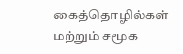கைத்தொழில்கள் மற்றும் சமூக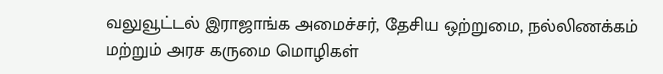வலுவூட்டல் இராஜாங்க அமைச்சர், தேசிய ஒற்றுமை, நல்லிணக்கம் மற்றும் அரச கருமை மொழிகள்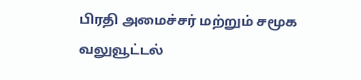பிரதி அமைச்சர் மற்றும் சமூக வலுவூட்டல்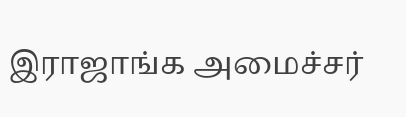இராஜாங்க அமைச்சர்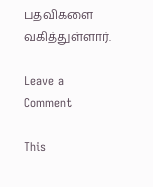பதவிகளை வகித்துள்ளார்.

Leave a Comment

This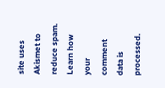site uses Akismet to reduce spam. Learn how your comment data is processed.